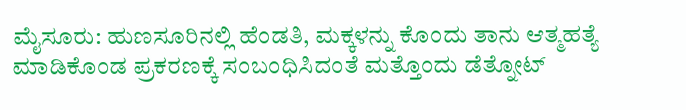ಮೈಸೂರು: ಹುಣಸೂರಿನಲ್ಲಿ ಹೆಂಡತಿ, ಮಕ್ಕಳನ್ನು ಕೊಂದು ತಾನು ಆತ್ಮಹತ್ಯೆ ಮಾಡಿಕೊಂಡ ಪ್ರಕರಣಕ್ಕೆ ಸಂಬಂಧಿಸಿದಂತೆ ಮತ್ತೊಂದು ಡೆತ್ನೋಟ್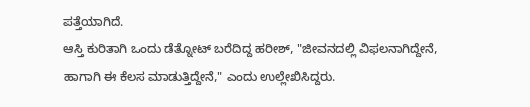ಪತ್ತೆಯಾಗಿದೆ.
ಆಸ್ತಿ ಕುರಿತಾಗಿ ಒಂದು ಡೆತ್ನೋಟ್ ಬರೆದಿದ್ದ ಹರೀಶ್, "ಜೀವನದಲ್ಲಿ ವಿಫಲನಾಗಿದ್ದೇನೆ, ಹಾಗಾಗಿ ಈ ಕೆಲಸ ಮಾಡುತ್ತಿದ್ದೇನೆ," ಎಂದು ಉಲ್ಲೇಖಿಸಿದ್ದರು.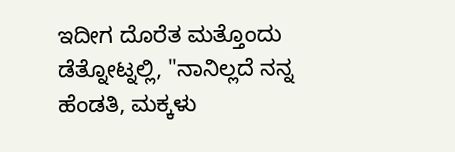ಇದೀಗ ದೊರೆತ ಮತ್ತೊಂದು ಡೆತ್ನೋಟ್ನಲ್ಲಿ, "ನಾನಿಲ್ಲದೆ ನನ್ನ ಹೆಂಡತಿ, ಮಕ್ಕಳು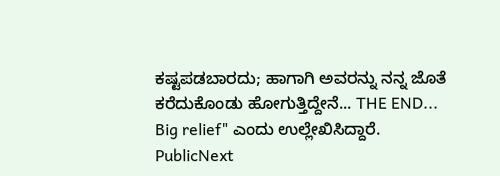ಕಷ್ಟಪಡಬಾರದು; ಹಾಗಾಗಿ ಅವರನ್ನು ನನ್ನ ಜೊತೆ ಕರೆದುಕೊಂಡು ಹೋಗುತ್ತಿದ್ದೇನೆ... THE END... Big relief" ಎಂದು ಉಲ್ಲೇಖಿಸಿದ್ದಾರೆ.
PublicNext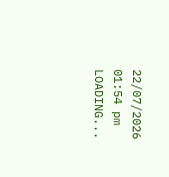22/07/2026 01:54 pm
LOADING...